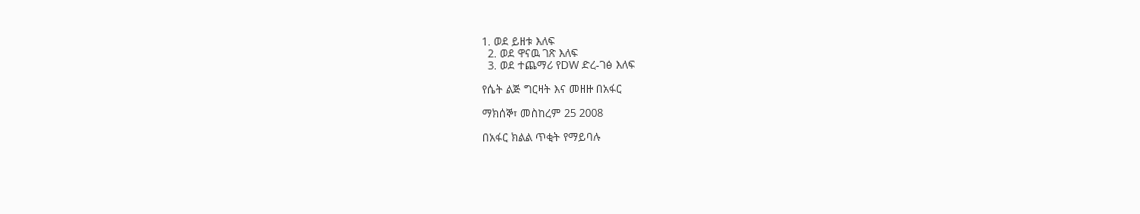1. ወደ ይዘቱ እለፍ
  2. ወደ ዋናዉ ገጽ እለፍ
  3. ወደ ተጨማሪ የDW ድረ-ገፅ እለፍ

የሴት ልጅ ግርዛት እና መዘዙ በአፋር

ማክሰኞ፣ መስከረም 25 2008

በአፋር ክልል ጥቂት የማይባሉ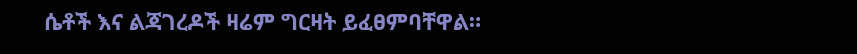ሴቶች እና ልጃገረዶች ዛሬም ግርዛት ይፈፀምባቸዋል።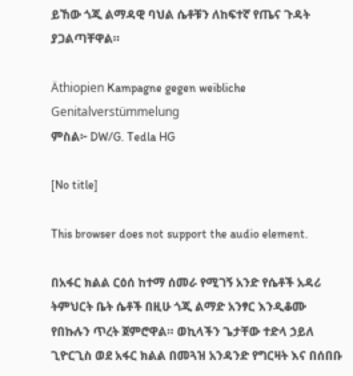ይኸው ጎጂ ልማዳዊ ባህል ሴቶቹን ለከፍተኛ የጤና ጉዳት ያጋልጣቸዋል።

Äthiopien Kampagne gegen weibliche Genitalverstümmelung
ምስል፦ DW/G. Tedla HG

[No title]

This browser does not support the audio element.

በአፋር ክልል ርዕሰ ከተማ ሰመራ የሚገኝ አንድ የሴቶች አዳሪ ትምህርት ቤት ሴቶች በዚሁ ጎጂ ልማድ አንፃር እንዲቆሙ የበኩሉን ጥረት ጀምሮዋል። ወኪላችን ጌታቸው ተድላ ኃይለ ጊዮርጊስ ወደ አፋር ክልል በመጓዝ አንዳንድ የግርዛት እና በሰበቡ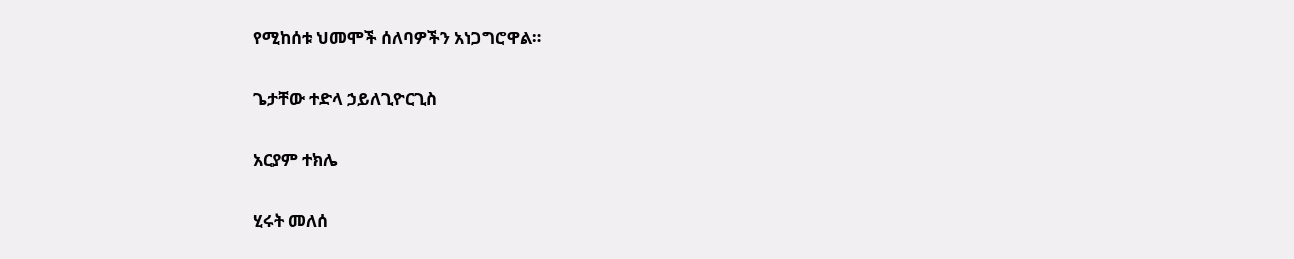የሚከሰቱ ህመሞች ሰለባዎችን አነጋግሮዋል።

ጌታቸው ተድላ ኃይለጊዮርጊስ

አርያም ተክሌ

ሂሩት መለሰ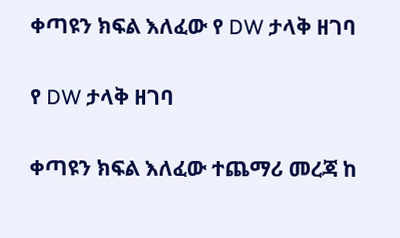ቀጣዩን ክፍል እለፈው የ DW ታላቅ ዘገባ

የ DW ታላቅ ዘገባ

ቀጣዩን ክፍል እለፈው ተጨማሪ መረጃ ከ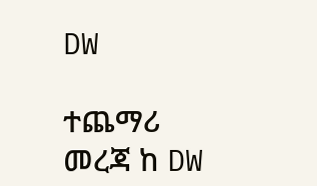DW

ተጨማሪ መረጃ ከ DW